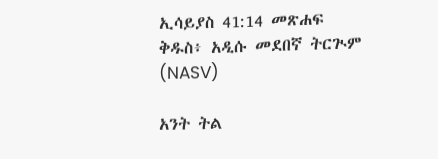ኢሳይያስ 41:14 መጽሐፍ ቅዱስ፥ አዲሱ መደበኛ ትርጒም (NASV)

አንት ትል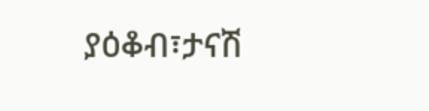ያዕቆብ፣ታናሽ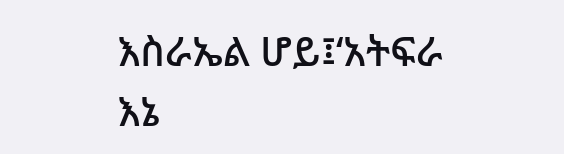እስራኤል ሆይ፤‘አትፍራ እኔ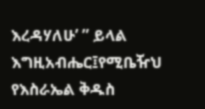እረዳሃለሁ’ ” ይላል እግዚአብሔር፤የሚቤዥህ የእስራኤል ቅዱስ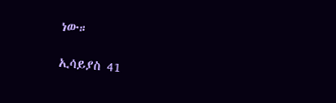ነው።

ኢሳይያስ 41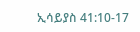ኢሳይያስ 41:10-17